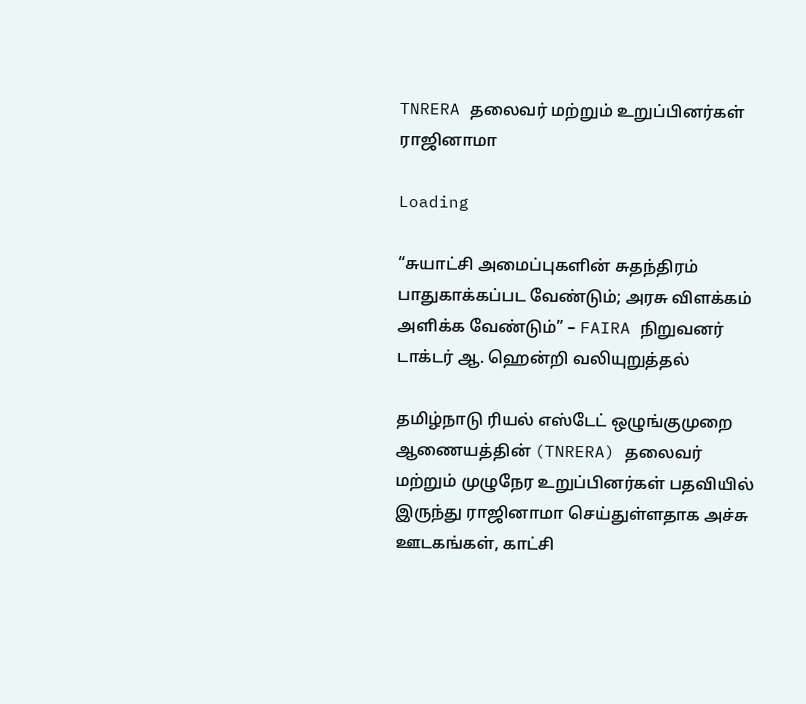TNRERA தலைவர் மற்றும் உறுப்பினர்கள் ராஜினாமா

Loading

“சுயாட்சி அமைப்புகளின் சுதந்திரம் பாதுகாக்கப்பட வேண்டும்; அரசு விளக்கம் அளிக்க வேண்டும்” – FAIRA நிறுவனர் டாக்டர் ஆ. ஹென்றி வலியுறுத்தல்

தமிழ்நாடு ரியல் எஸ்டேட் ஒழுங்குமுறை ஆணையத்தின் (TNRERA) தலைவர் மற்றும் முழுநேர உறுப்பினர்கள் பதவியில் இருந்து ராஜினாமா செய்துள்ளதாக அச்சு ஊடகங்கள், காட்சி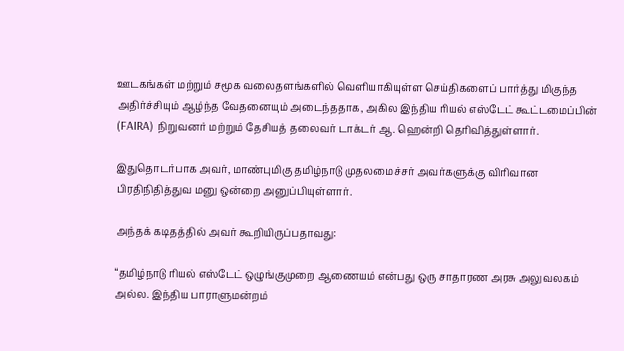ஊடகங்கள் மற்றும் சமூக வலைதளங்களில் வெளியாகியுள்ள செய்திகளைப் பார்த்து மிகுந்த அதிர்ச்சியும் ஆழ்ந்த வேதனையும் அடைந்ததாக, அகில இந்திய ரியல் எஸ்டேட் கூட்டமைப்பின் (FAIRA) நிறுவனர் மற்றும் தேசியத் தலைவர் டாக்டர் ஆ. ஹென்றி தெரிவித்துள்ளார்.

இதுதொடர்பாக அவர், மாண்புமிகு தமிழ்நாடு முதலமைச்சர் அவர்களுக்கு விரிவான பிரதிநிதித்துவ மனு ஒன்றை அனுப்பியுள்ளார்.

அந்தக் கடிதத்தில் அவர் கூறியிருப்பதாவது:

“தமிழ்நாடு ரியல் எஸ்டேட் ஒழுங்குமுறை ஆணையம் என்பது ஒரு சாதாரண அரசு அலுவலகம் அல்ல. இந்திய பாராளுமன்றம்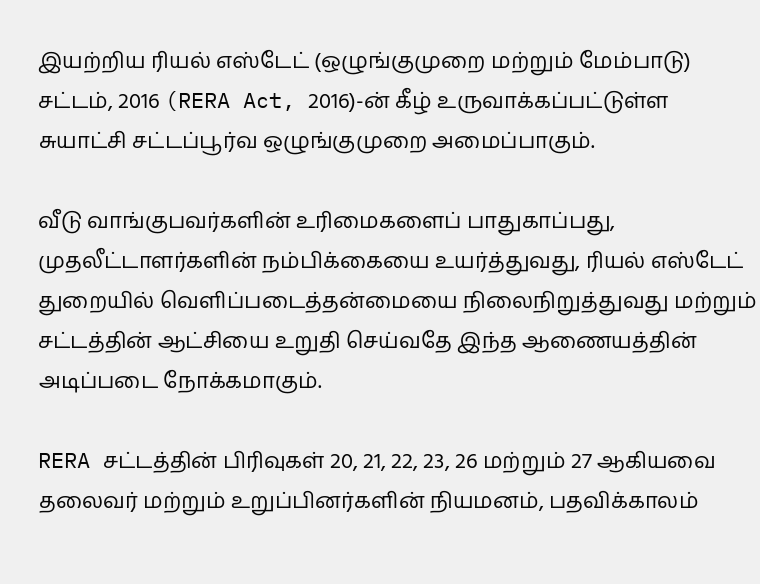இயற்றிய ரியல் எஸ்டேட் (ஒழுங்குமுறை மற்றும் மேம்பாடு) சட்டம், 2016 (RERA Act, 2016)-ன் கீழ் உருவாக்கப்பட்டுள்ள சுயாட்சி சட்டப்பூர்வ ஒழுங்குமுறை அமைப்பாகும்.

வீடு வாங்குபவர்களின் உரிமைகளைப் பாதுகாப்பது, முதலீட்டாளர்களின் நம்பிக்கையை உயர்த்துவது, ரியல் எஸ்டேட் துறையில் வெளிப்படைத்தன்மையை நிலைநிறுத்துவது மற்றும் சட்டத்தின் ஆட்சியை உறுதி செய்வதே இந்த ஆணையத்தின் அடிப்படை நோக்கமாகும்.

RERA சட்டத்தின் பிரிவுகள் 20, 21, 22, 23, 26 மற்றும் 27 ஆகியவை தலைவர் மற்றும் உறுப்பினர்களின் நியமனம், பதவிக்காலம்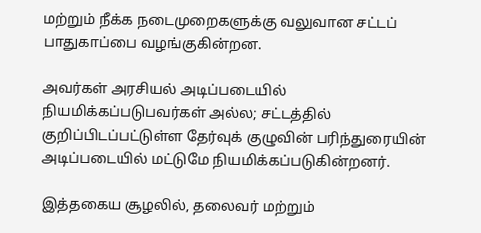மற்றும் நீக்க நடைமுறைகளுக்கு வலுவான சட்டப் பாதுகாப்பை வழங்குகின்றன.

அவர்கள் அரசியல் அடிப்படையில் நியமிக்கப்படுபவர்கள் அல்ல; சட்டத்தில் குறிப்பிடப்பட்டுள்ள தேர்வுக் குழுவின் பரிந்துரையின் அடிப்படையில் மட்டுமே நியமிக்கப்படுகின்றனர்.

இத்தகைய சூழலில், தலைவர் மற்றும்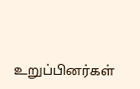உறுப்பினர்கள்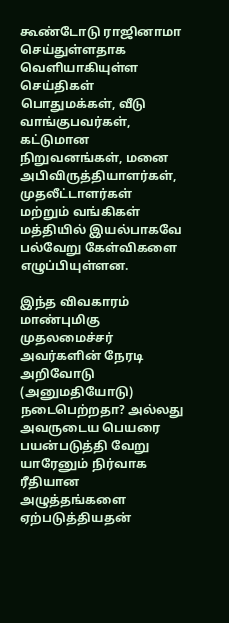கூண்டோடு ராஜினாமா செய்துள்ளதாக வெளியாகியுள்ள செய்திகள் பொதுமக்கள், வீடு வாங்குபவர்கள், கட்டுமான நிறுவனங்கள், மனை அபிவிருத்தியாளர்கள், முதலீட்டாளர்கள் மற்றும் வங்கிகள் மத்தியில் இயல்பாகவே பல்வேறு கேள்விகளை எழுப்பியுள்ளன.

இந்த விவகாரம் மாண்புமிகு முதலமைச்சர் அவர்களின் நேரடி அறிவோடு (அனுமதியோடு) நடைபெற்றதா? அல்லது அவருடைய பெயரை பயன்படுத்தி வேறு யாரேனும் நிர்வாக ரீதியான அழுத்தங்களை ஏற்படுத்தியதன்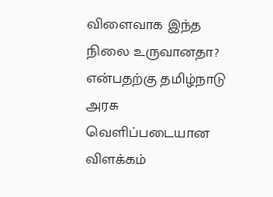விளைவாக இந்த நிலை உருவானதா? என்பதற்கு தமிழ்நாடு அரசு வெளிப்படையான விளக்கம்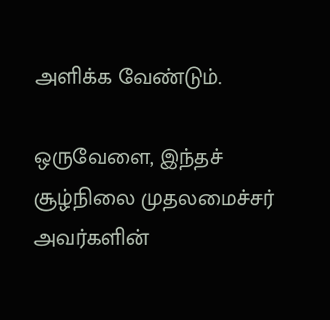அளிக்க வேண்டும்.

ஒருவேளை, இந்தச் சூழ்நிலை முதலமைச்சர் அவர்களின்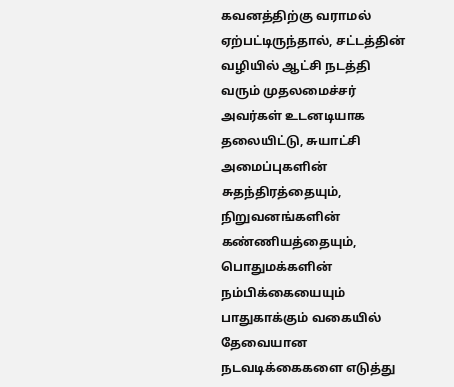கவனத்திற்கு வராமல் ஏற்பட்டிருந்தால், சட்டத்தின் வழியில் ஆட்சி நடத்தி வரும் முதலமைச்சர் அவர்கள் உடனடியாக தலையிட்டு, சுயாட்சி அமைப்புகளின் சுதந்திரத்தையும், நிறுவனங்களின் கண்ணியத்தையும், பொதுமக்களின் நம்பிக்கையையும் பாதுகாக்கும் வகையில் தேவையான நடவடிக்கைகளை எடுத்து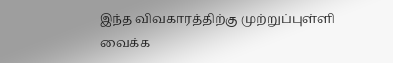இந்த விவகாரத்திற்கு முற்றுப்புள்ளி வைக்க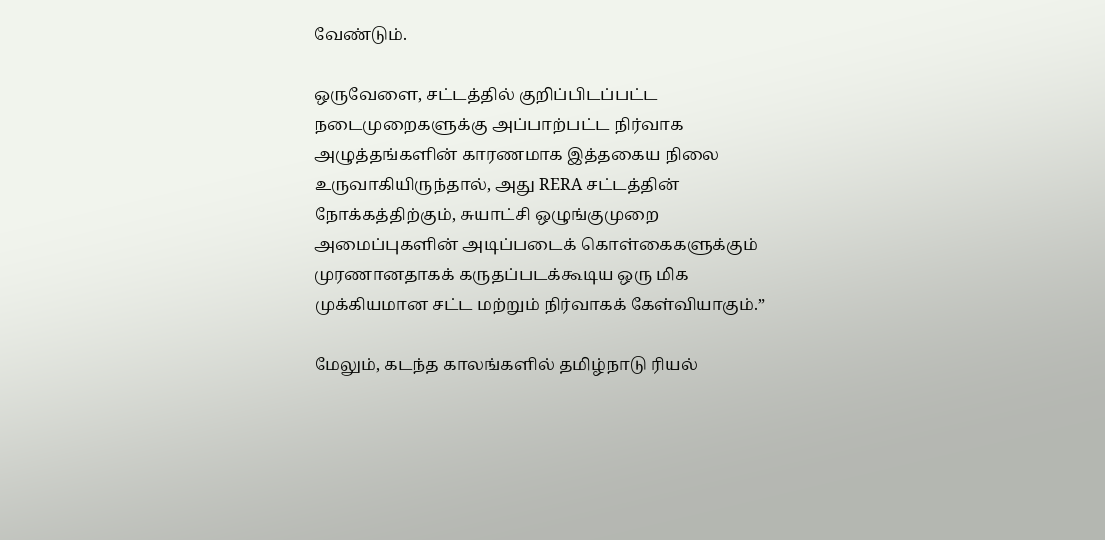வேண்டும்.

ஒருவேளை, சட்டத்தில் குறிப்பிடப்பட்ட நடைமுறைகளுக்கு அப்பாற்பட்ட நிர்வாக அழுத்தங்களின் காரணமாக இத்தகைய நிலை உருவாகியிருந்தால், அது RERA சட்டத்தின் நோக்கத்திற்கும், சுயாட்சி ஒழுங்குமுறை அமைப்புகளின் அடிப்படைக் கொள்கைகளுக்கும் முரணானதாகக் கருதப்படக்கூடிய ஒரு மிக முக்கியமான சட்ட மற்றும் நிர்வாகக் கேள்வியாகும்.”

மேலும், கடந்த காலங்களில் தமிழ்நாடு ரியல்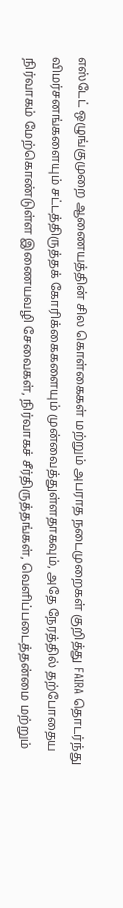எஸ்டேட் ஒழுங்குமுறை ஆணையத்தின் சில கொள்கைகள் மற்றும் அபராத நடைமுறைகள் குறித்து FAIRA தொடர்ந்து விமர்சனங்களையும் சட்டத்திருத்தக் கோரிக்கைகளையும் முன்வைத்துள்ளதாகவும், அதே நேரத்தில் தற்போதைய நிர்வாகம் மேற்கொண்டுள்ள இணையவழி சேவைகள், நிர்வாகச் சீர்திருத்தங்கள், வெளிப்படைத்தன்மை மற்றும்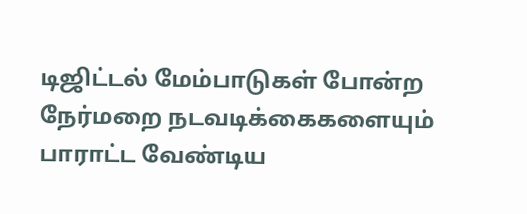டிஜிட்டல் மேம்பாடுகள் போன்ற நேர்மறை நடவடிக்கைகளையும் பாராட்ட வேண்டிய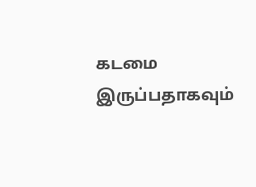கடமை இருப்பதாகவும்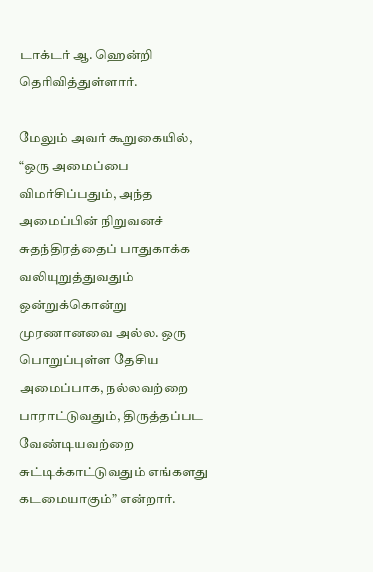டாக்டர் ஆ. ஹென்றி தெரிவித்துள்ளார்.

மேலும் அவர் கூறுகையில், “ஒரு அமைப்பை விமர்சிப்பதும், அந்த அமைப்பின் நிறுவனச் சுதந்திரத்தைப் பாதுகாக்க வலியுறுத்துவதும் ஒன்றுக்கொன்று முரணானவை அல்ல. ஒரு பொறுப்புள்ள தேசிய அமைப்பாக, நல்லவற்றை பாராட்டுவதும், திருத்தப்பட வேண்டியவற்றை சுட்டிக்காட்டுவதும் எங்களது கடமையாகும்” என்றார்.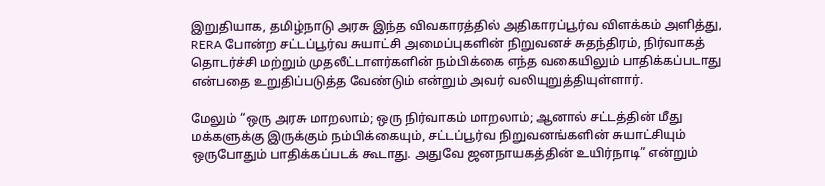இறுதியாக, தமிழ்நாடு அரசு இந்த விவகாரத்தில் அதிகாரப்பூர்வ விளக்கம் அளித்து, RERA போன்ற சட்டப்பூர்வ சுயாட்சி அமைப்புகளின் நிறுவனச் சுதந்திரம், நிர்வாகத் தொடர்ச்சி மற்றும் முதலீட்டாளர்களின் நம்பிக்கை எந்த வகையிலும் பாதிக்கப்படாது என்பதை உறுதிப்படுத்த வேண்டும் என்றும் அவர் வலியுறுத்தியுள்ளார்.

மேலும் “ஒரு அரசு மாறலாம்; ஒரு நிர்வாகம் மாறலாம்; ஆனால் சட்டத்தின் மீது மக்களுக்கு இருக்கும் நம்பிக்கையும், சட்டப்பூர்வ நிறுவனங்களின் சுயாட்சியும் ஒருபோதும் பாதிக்கப்படக் கூடாது. அதுவே ஜனநாயகத்தின் உயிர்நாடி” என்றும்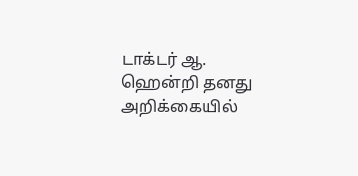டாக்டர் ஆ. ஹென்றி தனது அறிக்கையில்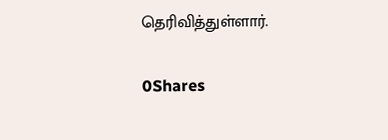தெரிவித்துள்ளார்.

0Shares